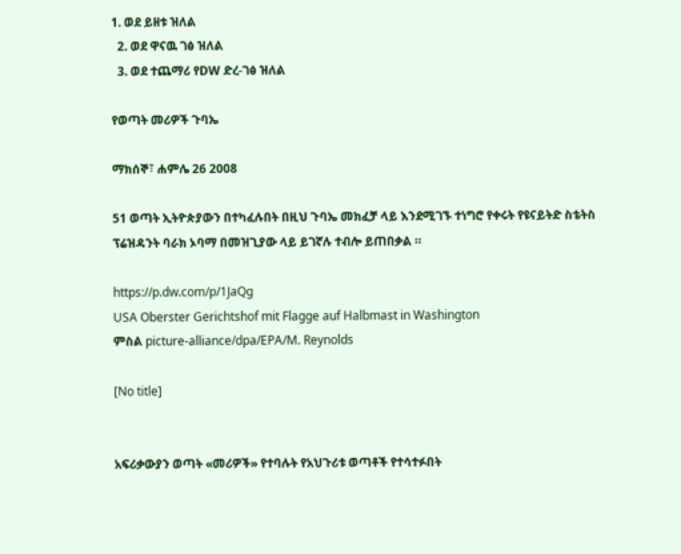1. ወደ ይዘቱ ዝለል
  2. ወደ ዋናዉ ገፅ ዝለል
  3. ወደ ተጨማሪ የDW ድረ-ገፅ ዝለል

የወጣት መሪዎች ጉባኤ

ማክሰኞ፣ ሐምሌ 26 2008

51 ወጣት ኢትዮጵያውን በተካፈሉበት በዚህ ጉባኤ መክፈቻ ላይ እንደሚገኙ ተነግሮ የቀሩት የዩናይትድ ስቴትስ ፕሬዝዳንት ባራክ ኦባማ በመዝጊያው ላይ ይገኛሉ ተብሎ ይጠበቃል ።

https://p.dw.com/p/1JaQg
USA Oberster Gerichtshof mit Flagge auf Halbmast in Washington
ምስል picture-alliance/dpa/EPA/M. Reynolds

[No title]


አፍሪቃውያን ወጣት «መሪዎች» የተባሉት የአህጉሪቱ ወጣቶች የተሳተፉበት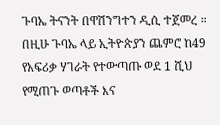ጉባኤ ትናንት በዋሽንግተን ዲሲ ተጀመረ ። በዚሁ ጉባኤ ላይ ኢትዮጵያን ጨምሮ ከ49 የአፍሪቃ ሃገራት የተውጣጡ ወደ 1 ሺህ የሚጠጉ ወጣቶች እና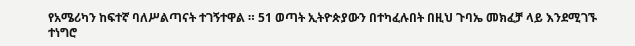የአሜሪካን ከፍተኛ ባለሥልጣናት ተገኝተዋል ። 51 ወጣት ኢትዮጵያውን በተካፈሉበት በዚህ ጉባኤ መክፈቻ ላይ እንደሚገኙ ተነግሮ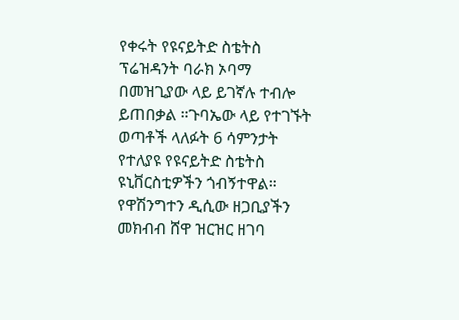የቀሩት የዩናይትድ ስቴትስ ፕሬዝዳንት ባራክ ኦባማ በመዝጊያው ላይ ይገኛሉ ተብሎ ይጠበቃል ።ጉባኤው ላይ የተገኙት ወጣቶች ላለፉት 6 ሳምንታት የተለያዩ የዩናይትድ ስቴትስ ዩኒቨርስቲዎችን ጎብኝተዋል። የዋሽንግተን ዲሲው ዘጋቢያችን መክብብ ሸዋ ዝርዝር ዘገባ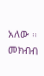አለው ።
መክብብ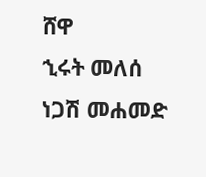ሸዋ
ኂሩት መለሰ
ነጋሽ መሐመድ